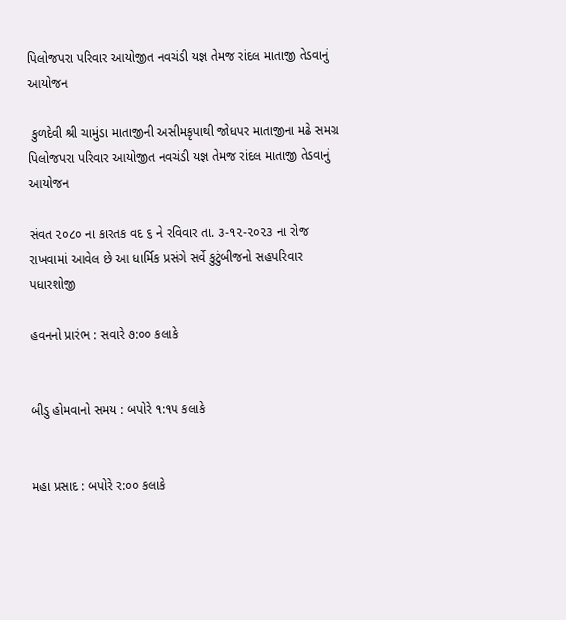પિલોજપરા પરિવાર આયોજીત નવચંડી યજ્ઞ તેમજ રાંદલ માતાજી તેડવાનું આયોજન

 કુળદેવી શ્રી ચામુંડા માતાજીની અસીમકૃપાથી જોધપર માતાજીના મઢે સમગ્ર પિલોજપરા પરિવાર આયોજીત નવચંડી યજ્ઞ તેમજ રાંદલ માતાજી તેડવાનું આયોજન

સંવત ૨૦૮૦ ના કારતક વદ ૬ ને રવિવાર તા. ૩-૧૨-૨૦૨૩ ના રોજ રાખવામાં આવેલ છે આ ધાર્મિક પ્રસંગે સર્વે કુટુંબીજનો સહપરિવાર પધારશોજી

હવનનો પ્રારંભ : સવારે ૭:૦૦ કલાકે


બીડુ હોમવાનો સમય : બપોરે ૧:૧૫ કલાકે


મહા પ્રસાદ : બપોરે ર:૦૦ કલાકે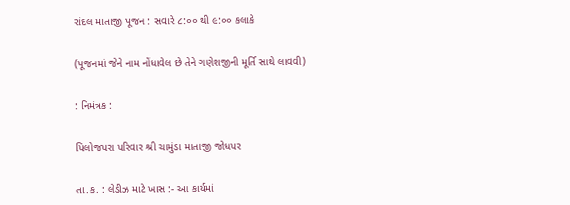રાંદલ માતાજી પૂજન : સવારે ૮:૦૦ થી ૯:૦૦ કલાકે


(પૂજનમાં જેને નામ નોંધાવેલ છે તેને ગણેશજીની મૂર્તિ સાથે લાવવી)


: નિમંત્રક :


પિલોજપરા પરિવાર શ્રી ચામુંડા માતાજી જોધપર


તા.ક. : લેડીઝ માટે ખાસ :- આ કાર્યમાં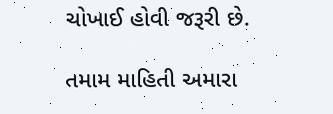ચોખાઈ હોવી જરૂરી છે.

તમામ માહિતી અમારા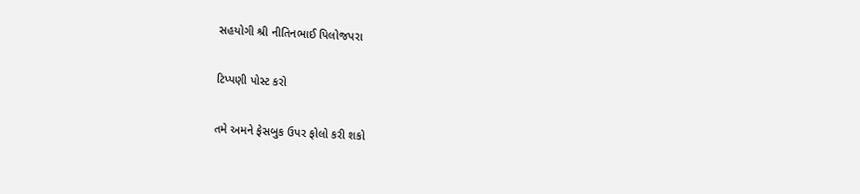સહયોગી શ્રી નીતિનભાઈ પિલોજપરા

ટિપ્પણી પોસ્ટ કરો

તમે અમને ફેસબુક ઉપર ફોલો કરી શકો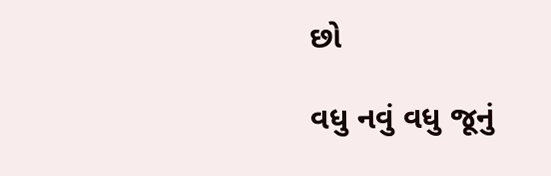છો

વધુ નવું વધુ જૂનું